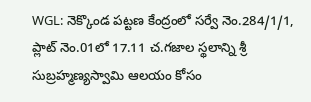WGL: నెక్కొండ పట్టణ కేంద్రంలో సర్వే నెం.284/1/1, ప్లాట్ నెం.01లో 17.11 చ.గజాల స్థలాన్ని శ్రీ సుబ్రహ్మణ్యస్వామి ఆలయం కోసం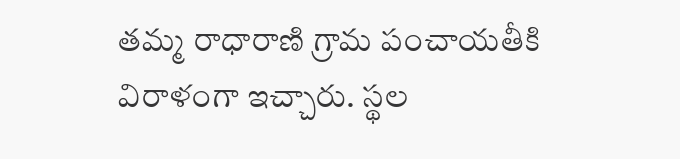తమ్మ రాధారాణి గ్రామ పంచాయతీకి విరాళంగా ఇచ్చారు. స్థల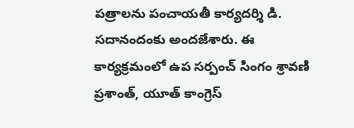పత్రాలను పంచాయతీ కార్యదర్శి డి. సదానందంకు అందజేశారు. ఈ కార్యక్రమంలో ఉప సర్పంచ్ సింగం శ్రావణి ప్రశాంత్, యూత్ కాంగ్రెస్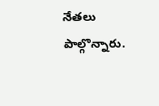నేతలు పాల్గొన్నారు.